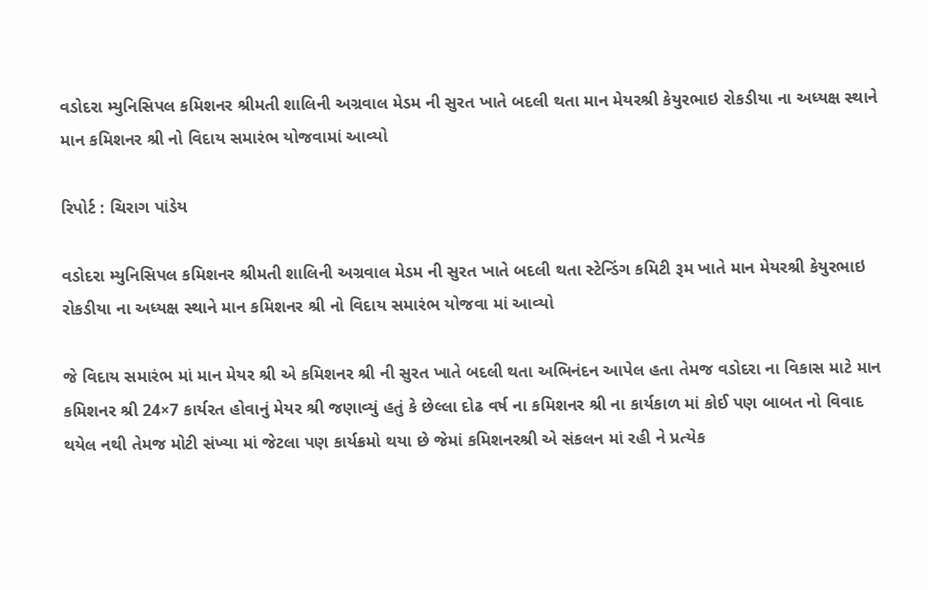વડોદરા મ્યુનિસિપલ કમિશનર શ્રીમતી શાલિની અગ્રવાલ મેડમ ની સુરત ખાતે બદલી થતા માન મેયરશ્રી કેયુરભાઇ રોકડીયા ના અધ્યક્ષ સ્થાને માન કમિશનર શ્રી નો વિદાય સમારંભ યોજવામાં આવ્યો

રિપોર્ટ : ચિરાગ પાંડેય

વડોદરા મ્યુનિસિપલ કમિશનર શ્રીમતી શાલિની અગ્રવાલ મેડમ ની સુરત ખાતે બદલી થતા સ્ટેન્ડિંગ કમિટી રૂમ ખાતે માન મેયરશ્રી કેયુરભાઇ રોકડીયા ના અધ્યક્ષ સ્થાને માન કમિશનર શ્રી નો વિદાય સમારંભ યોજવા માં આવ્યો

જે વિદાય સમારંભ માં માન મેયર શ્રી એ કમિશનર શ્રી ની સુરત ખાતે બદલી થતા અભિનંદન આપેલ હતા તેમજ વડોદરા ના વિકાસ માટે માન કમિશનર શ્રી 24×7 કાર્યરત હોવાનું મેયર શ્રી જણાવ્યું હતું કે છેલ્લા દોઢ વર્ષ ના કમિશનર શ્રી ના કાર્યકાળ માં કોઈ પણ બાબત નો વિવાદ થયેલ નથી તેમજ મોટી સંખ્યા માં જેટલા પણ કાર્યક્રમો થયા છે જેમાં કમિશનરશ્રી એ સંકલન માં રહી ને પ્રત્યેક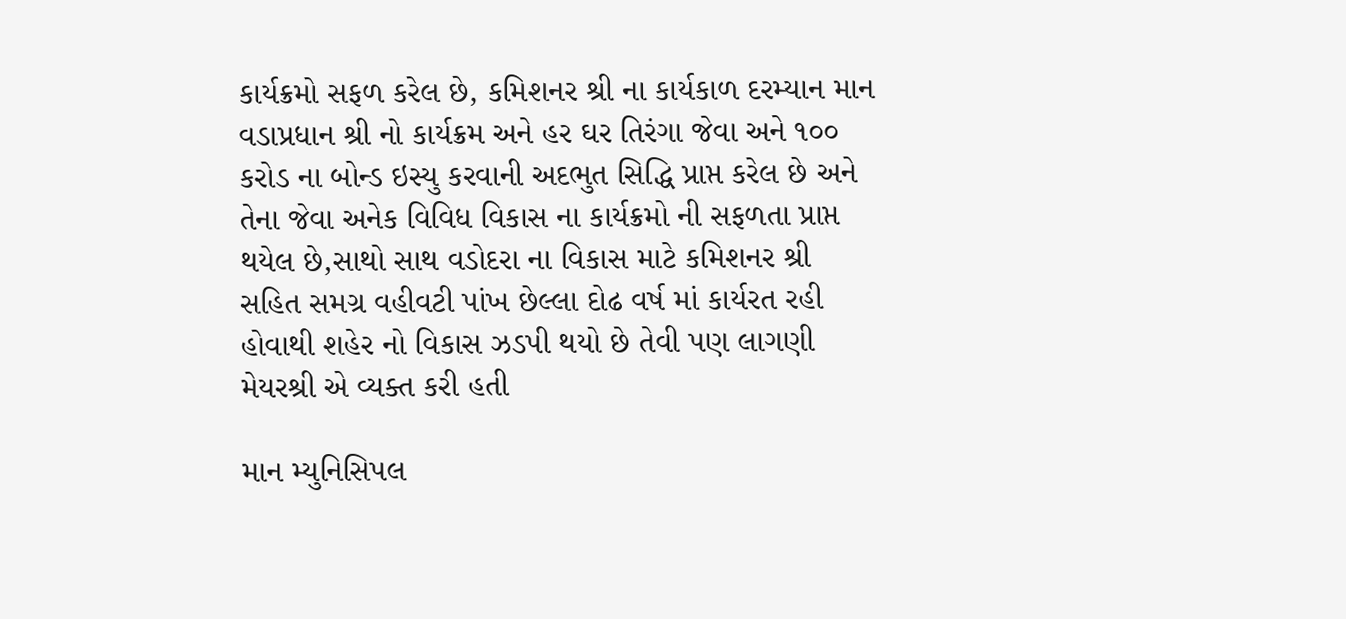કાર્યક્રમો સફળ કરેલ છે, કમિશનર શ્રી ના કાર્યકાળ દરમ્યાન માન વડાપ્રધાન શ્રી નો કાર્યક્રમ અને હર ઘર તિરંગા જેવા અને ૧૦૦ કરોડ ના બોન્ડ ઇસ્યુ કરવાની અદભુત સિદ્ધિ પ્રાપ્ત કરેલ છે અને તેના જેવા અનેક વિવિધ વિકાસ ના કાર્યક્રમો ની સફળતા પ્રાપ્ત થયેલ છે,સાથો સાથ વડોદરા ના વિકાસ માટે કમિશનર શ્રી સહિત સમગ્ર વહીવટી પાંખ છેલ્લા દોઢ વર્ષ માં કાર્યરત રહી હોવાથી શહેર નો વિકાસ ઝડપી થયો છે તેવી પણ લાગણી મેયરશ્રી એ વ્યક્ત કરી હતી

માન મ્યુનિસિપલ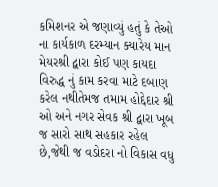કમિશનર એ જણાવ્યું હતું કે તેઓ ના કાર્યકાળ દરમ્યાન ક્યારેય માન મેયરશ્રી દ્વારા કોઈ પણ કાયદા વિરુદ્ધ નું કામ કરવા માટે દબાણ કરેલ નથીતેમજ તમામ હોદ્દેદાર શ્રી ઓ અને નગર સેવક શ્રી દ્વારા ખૂબ જ સારો સાથ સહકાર રહેલ છે,જેથી જ વડોદરા નો વિકાસ વધુ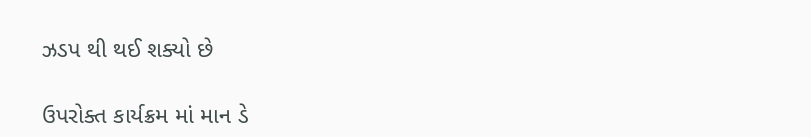ઝડપ થી થઈ શક્યો છે

ઉપરોક્ત કાર્યક્રમ માં માન ડે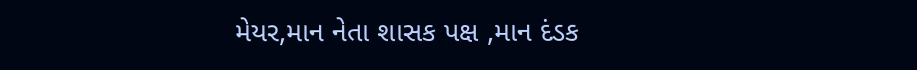મેયર,માન નેતા શાસક પક્ષ ,માન દંડક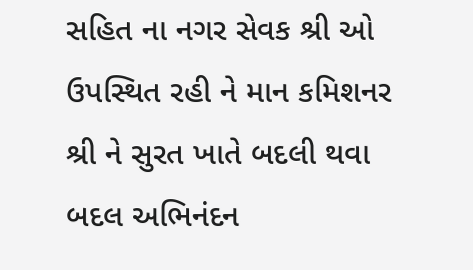સહિત ના નગર સેવક શ્રી ઓ ઉપસ્થિત રહી ને માન કમિશનર શ્રી ને સુરત ખાતે બદલી થવા બદલ અભિનંદન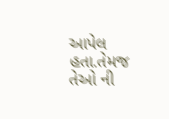આપેલ હતા.તેમજ તેઓ ની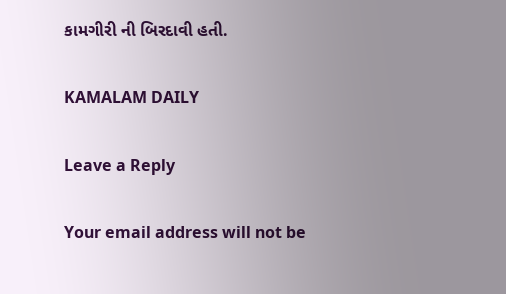કામગીરી ની બિરદાવી હતી.

KAMALAM DAILY

Leave a Reply

Your email address will not be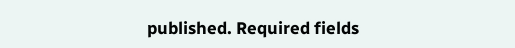published. Required fields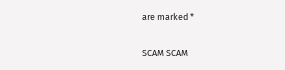are marked *

SCAM SCAM